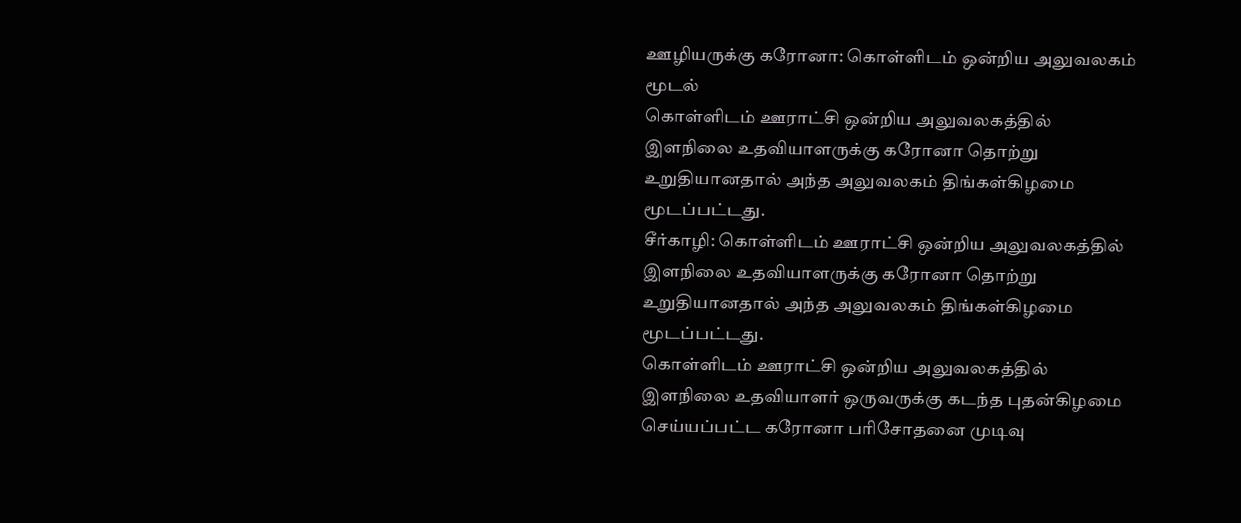ஊழியருக்கு கரோனா: கொள்ளிடம் ஒன்றிய அலுவலகம் மூடல்
கொள்ளிடம் ஊராட்சி ஒன்றிய அலுவலகத்தில் இளநிலை உதவியாளருக்கு கரோனா தொற்று உறுதியானதால் அந்த அலுவலகம் திங்கள்கிழமை மூடப்பட்டது.
சீர்காழி: கொள்ளிடம் ஊராட்சி ஒன்றிய அலுவலகத்தில் இளநிலை உதவியாளருக்கு கரோனா தொற்று உறுதியானதால் அந்த அலுவலகம் திங்கள்கிழமை மூடப்பட்டது.
கொள்ளிடம் ஊராட்சி ஒன்றிய அலுவலகத்தில் இளநிலை உதவியாளர் ஒருவருக்கு கடந்த புதன்கிழமை செய்யப்பட்ட கரோனா பரிசோதனை முடிவு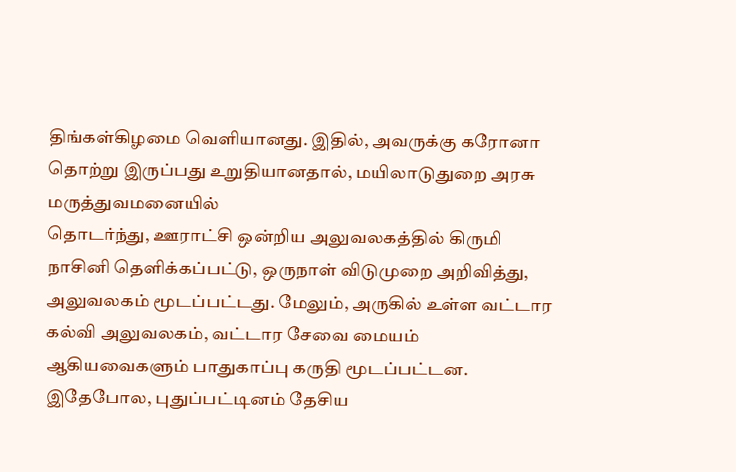திங்கள்கிழமை வெளியானது. இதில், அவருக்கு கரோனா தொற்று இருப்பது உறுதியானதால், மயிலாடுதுறை அரசு மருத்துவமனையில்
தொடர்ந்து, ஊராட்சி ஒன்றிய அலுவலகத்தில் கிருமி நாசினி தெளிக்கப்பட்டு, ஒருநாள் விடுமுறை அறிவித்து, அலுவலகம் மூடப்பட்டது. மேலும், அருகில் உள்ள வட்டார கல்வி அலுவலகம், வட்டார சேவை மையம் ஆகியவைகளும் பாதுகாப்பு கருதி மூடப்பட்டன.
இதேபோல, புதுப்பட்டினம் தேசிய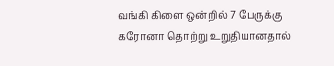வங்கி கிளை ஒன்றில் 7 பேருக்கு கரோனா தொற்று உறுதியானதால்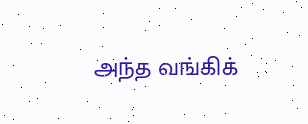அந்த வங்கிக்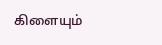கிளையும்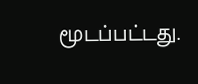மூடப்பட்டது.